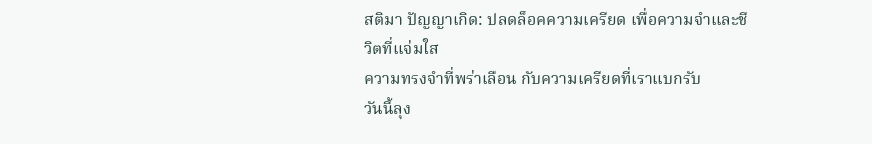สติมา ปัญญาเกิด: ปลดล็อคความเครียด เพื่อความจำและชีวิตที่แจ่มใส
ความทรงจำที่พร่าเลือน กับความเครียดที่เราแบกรับ
วันนี้ลุง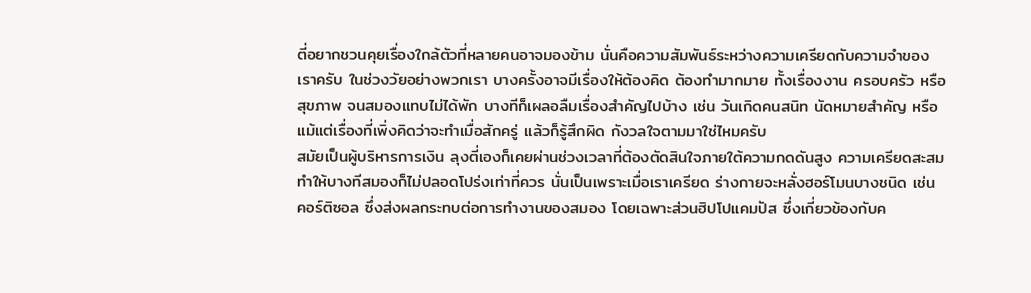ตี่อยากชวนคุยเรื่องใกล้ตัวที่หลายคนอาจมองข้าม นั่นคือความสัมพันธ์ระหว่างความเครียดกับความจำของเราครับ ในช่วงวัยอย่างพวกเรา บางครั้งอาจมีเรื่องให้ต้องคิด ต้องทำมากมาย ทั้งเรื่องงาน ครอบครัว หรือสุขภาพ จนสมองแทบไม่ได้พัก บางทีก็เผลอลืมเรื่องสำคัญไปบ้าง เช่น วันเกิดคนสนิท นัดหมายสำคัญ หรือแม้แต่เรื่องที่เพิ่งคิดว่าจะทำเมื่อสักครู่ แล้วก็รู้สึกผิด กังวลใจตามมาใช่ไหมครับ
สมัยเป็นผู้บริหารการเงิน ลุงตี่เองก็เคยผ่านช่วงเวลาที่ต้องตัดสินใจภายใต้ความกดดันสูง ความเครียดสะสมทำให้บางทีสมองก็ไม่ปลอดโปร่งเท่าที่ควร นั่นเป็นเพราะเมื่อเราเครียด ร่างกายจะหลั่งฮอร์โมนบางชนิด เช่น คอร์ติซอล ซึ่งส่งผลกระทบต่อการทำงานของสมอง โดยเฉพาะส่วนฮิปโปแคมปัส ซึ่งเกี่ยวข้องกับค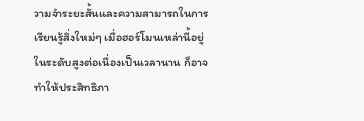วามจำระยะสั้นและความสามารถในการเรียนรู้สิ่งใหม่ๆ เมื่อฮอร์โมนเหล่านี้อยู่ในระดับสูงต่อเนื่องเป็นเวลานาน ก็อาจทำให้ประสิทธิภา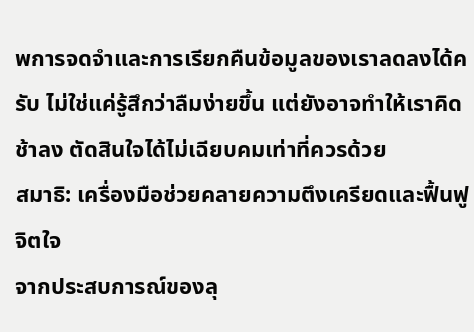พการจดจำและการเรียกคืนข้อมูลของเราลดลงได้ครับ ไม่ใช่แค่รู้สึกว่าลืมง่ายขึ้น แต่ยังอาจทำให้เราคิดช้าลง ตัดสินใจได้ไม่เฉียบคมเท่าที่ควรด้วย
สมาธิ: เครื่องมือช่วยคลายความตึงเครียดและฟื้นฟูจิตใจ
จากประสบการณ์ของลุ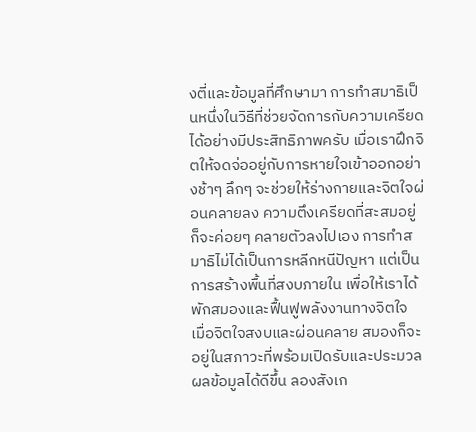งตี่และข้อมูลที่ศึกษามา การทำสมาธิเป็นหนึ่งในวิธีที่ช่วยจัดการกับความเครียดได้อย่างมีประสิทธิภาพครับ เมื่อเราฝึกจิตให้จดจ่ออยู่กับการหายใจเข้าออกอย่างช้าๆ ลึกๆ จะช่วยให้ร่างกายและจิตใจผ่อนคลายลง ความตึงเครียดที่สะสมอยู่ก็จะค่อยๆ คลายตัวลงไปเอง การทำสมาธิไม่ได้เป็นการหลีกหนีปัญหา แต่เป็นการสร้างพื้นที่สงบภายใน เพื่อให้เราได้พักสมองและฟื้นฟูพลังงานทางจิตใจ
เมื่อจิตใจสงบและผ่อนคลาย สมองก็จะอยู่ในสภาวะที่พร้อมเปิดรับและประมวลผลข้อมูลได้ดีขึ้น ลองสังเก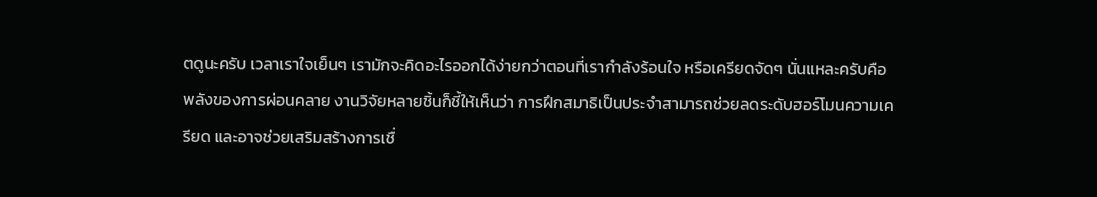ตดูนะครับ เวลาเราใจเย็นๆ เรามักจะคิดอะไรออกได้ง่ายกว่าตอนที่เรากำลังร้อนใจ หรือเครียดจัดๆ นั่นแหละครับคือพลังของการผ่อนคลาย งานวิจัยหลายชิ้นก็ชี้ให้เห็นว่า การฝึกสมาธิเป็นประจำสามารถช่วยลดระดับฮอร์โมนความเครียด และอาจช่วยเสริมสร้างการเชื่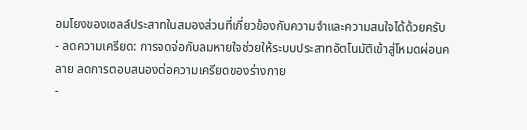อมโยงของเซลล์ประสาทในสมองส่วนที่เกี่ยวข้องกับความจำและความสนใจได้ด้วยครับ
- ลดความเครียด: การจดจ่อกับลมหายใจช่วยให้ระบบประสาทอัตโนมัติเข้าสู่โหมดผ่อนคลาย ลดการตอบสนองต่อความเครียดของร่างกาย
-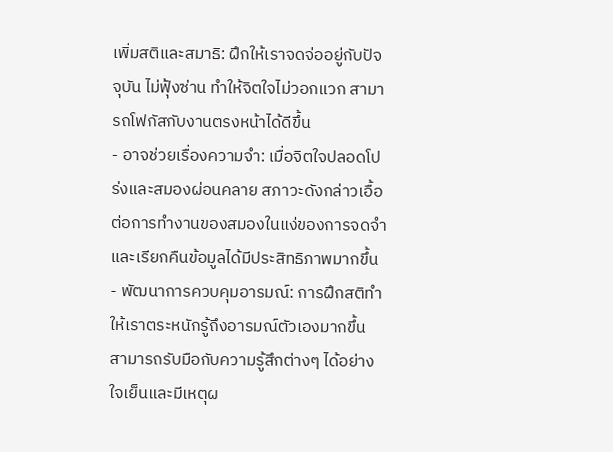เพิ่มสติและสมาธิ: ฝึกให้เราจดจ่ออยู่กับปัจจุบัน ไม่ฟุ้งซ่าน ทำให้จิตใจไม่วอกแวก สามารถโฟกัสกับงานตรงหน้าได้ดีขึ้น
- อาจช่วยเรื่องความจำ: เมื่อจิตใจปลอดโปร่งและสมองผ่อนคลาย สภาวะดังกล่าวเอื้อต่อการทำงานของสมองในแง่ของการจดจำและเรียกคืนข้อมูลได้มีประสิทธิภาพมากขึ้น
- พัฒนาการควบคุมอารมณ์: การฝึกสติทำให้เราตระหนักรู้ถึงอารมณ์ตัวเองมากขึ้น สามารถรับมือกับความรู้สึกต่างๆ ได้อย่างใจเย็นและมีเหตุผ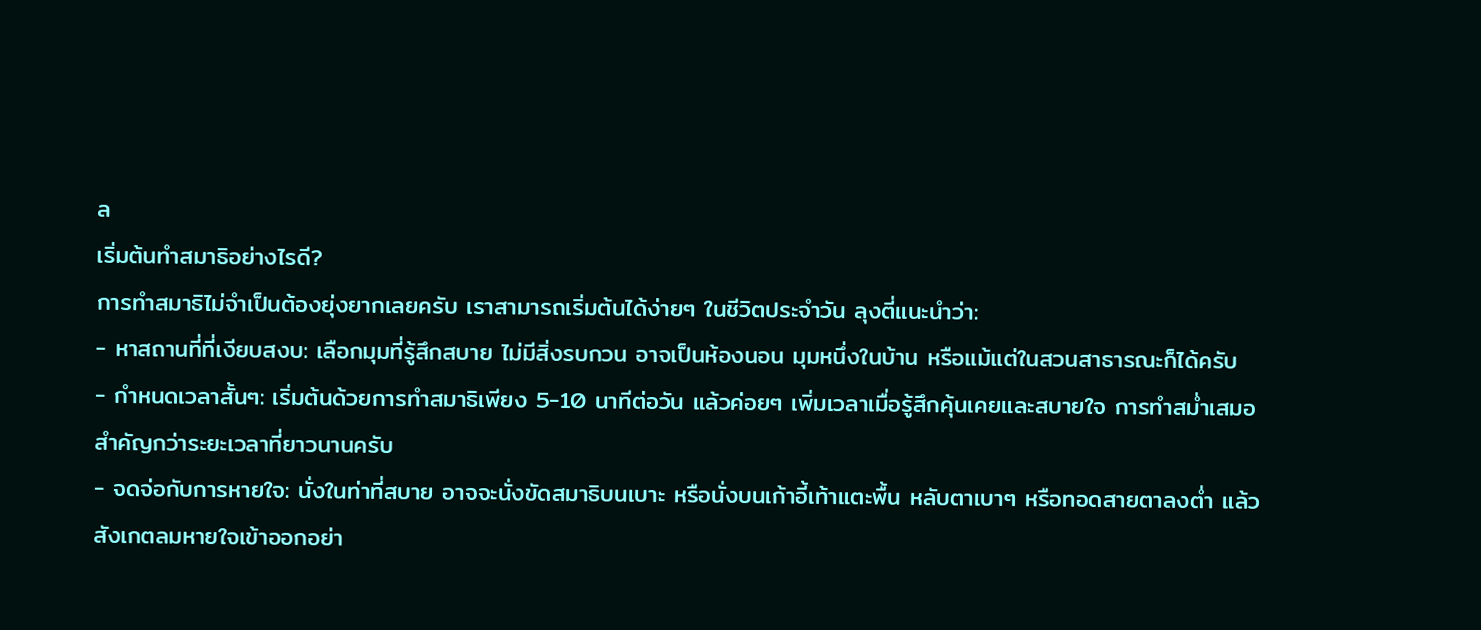ล
เริ่มต้นทำสมาธิอย่างไรดี?
การทำสมาธิไม่จำเป็นต้องยุ่งยากเลยครับ เราสามารถเริ่มต้นได้ง่ายๆ ในชีวิตประจำวัน ลุงตี่แนะนำว่า:
- หาสถานที่ที่เงียบสงบ: เลือกมุมที่รู้สึกสบาย ไม่มีสิ่งรบกวน อาจเป็นห้องนอน มุมหนึ่งในบ้าน หรือแม้แต่ในสวนสาธารณะก็ได้ครับ
- กำหนดเวลาสั้นๆ: เริ่มต้นด้วยการทำสมาธิเพียง 5-10 นาทีต่อวัน แล้วค่อยๆ เพิ่มเวลาเมื่อรู้สึกคุ้นเคยและสบายใจ การทำสม่ำเสมอสำคัญกว่าระยะเวลาที่ยาวนานครับ
- จดจ่อกับการหายใจ: นั่งในท่าที่สบาย อาจจะนั่งขัดสมาธิบนเบาะ หรือนั่งบนเก้าอี้เท้าแตะพื้น หลับตาเบาๆ หรือทอดสายตาลงต่ำ แล้วสังเกตลมหายใจเข้าออกอย่า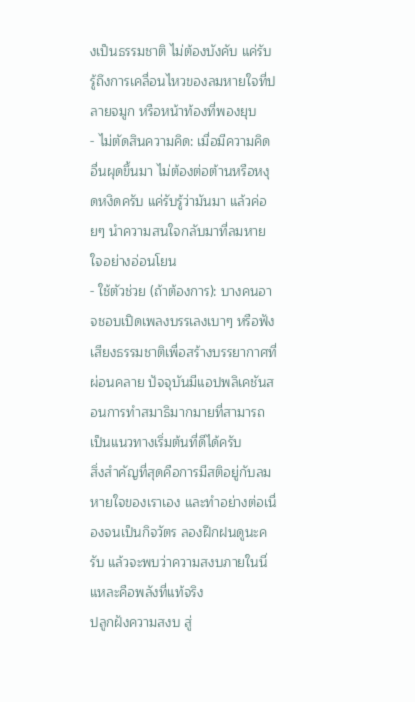งเป็นธรรมชาติ ไม่ต้องบังคับ แค่รับรู้ถึงการเคลื่อนไหวของลมหายใจที่ปลายจมูก หรือหน้าท้องที่พองยุบ
- ไม่ตัดสินความคิด: เมื่อมีความคิดอื่นผุดขึ้นมา ไม่ต้องต่อต้านหรือหงุดหงิดครับ แค่รับรู้ว่ามันมา แล้วค่อยๆ นำความสนใจกลับมาที่ลมหายใจอย่างอ่อนโยน
- ใช้ตัวช่วย (ถ้าต้องการ): บางคนอาจชอบเปิดเพลงบรรเลงเบาๆ หรือฟังเสียงธรรมชาติเพื่อสร้างบรรยากาศที่ผ่อนคลาย ปัจจุบันมีแอปพลิเคชันสอนการทำสมาธิมากมายที่สามารถเป็นแนวทางเริ่มต้นที่ดีได้ครับ
สิ่งสำคัญที่สุดคือการมีสติอยู่กับลมหายใจของเราเอง และทำอย่างต่อเนื่องจนเป็นกิจวัตร ลองฝึกฝนดูนะครับ แล้วจะพบว่าความสงบภายในนี่แหละคือพลังที่แท้จริง
ปลูกฝังความสงบ สู่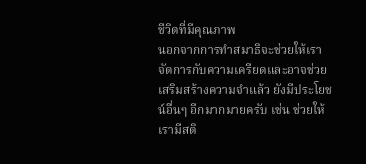ชีวิตที่มีคุณภาพ
นอกจากการทำสมาธิจะช่วยให้เราจัดการกับความเครียดและอาจช่วยเสริมสร้างความจำแล้ว ยังมีประโยชน์อื่นๆ อีกมากมายครับ เช่น ช่วยให้เรามีสติ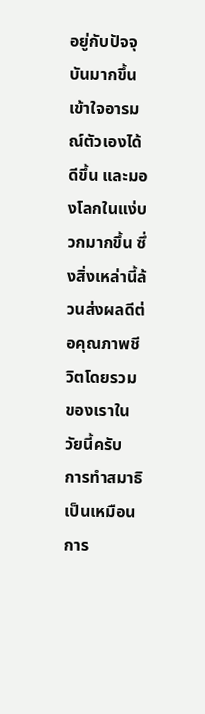อยู่กับปัจจุบันมากขึ้น เข้าใจอารมณ์ตัวเองได้ดีขึ้น และมองโลกในแง่บวกมากขึ้น ซึ่งสิ่งเหล่านี้ล้วนส่งผลดีต่อคุณภาพชีวิตโดยรวมของเราในวัยนี้ครับ
การทำสมาธิเป็นเหมือนการ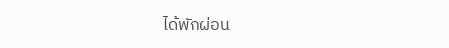ได้พักผ่อน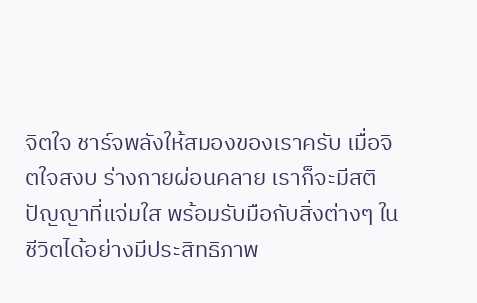จิตใจ ชาร์จพลังให้สมองของเราครับ เมื่อจิตใจสงบ ร่างกายผ่อนคลาย เราก็จะมีสติปัญญาที่แจ่มใส พร้อมรับมือกับสิ่งต่างๆ ในชีวิตได้อย่างมีประสิทธิภาพ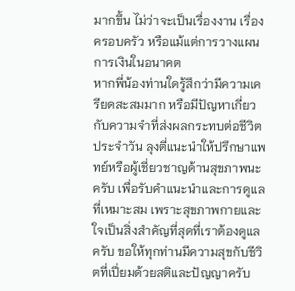มากขึ้น ไม่ว่าจะเป็นเรื่องงาน เรื่องครอบครัว หรือแม้แต่การวางแผนการเงินในอนาคต
หากพี่น้องท่านใดรู้สึกว่ามีความเครียดสะสมมาก หรือมีปัญหาเกี่ยวกับความจำที่ส่งผลกระทบต่อชีวิตประจำวัน ลุงตี่แนะนำให้ปรึกษาแพทย์หรือผู้เชี่ยวชาญด้านสุขภาพนะครับ เพื่อรับคำแนะนำและการดูแลที่เหมาะสม เพราะสุขภาพกายและใจเป็นสิ่งสำคัญที่สุดที่เราต้องดูแลครับ ขอให้ทุกท่านมีความสุขกับชีวิตที่เปี่ยมด้วยสติและปัญญาครับ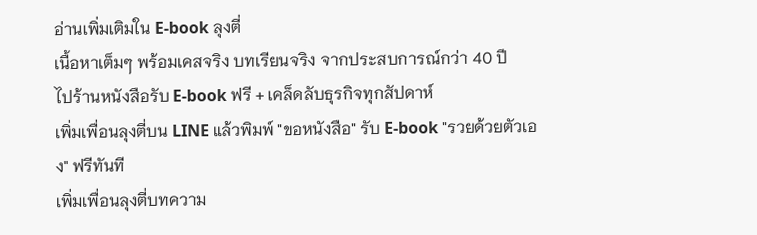อ่านเพิ่มเติมใน E-book ลุงตี่
เนื้อหาเต็มๆ พร้อมเคสจริง บทเรียนจริง จากประสบการณ์กว่า 40 ปี
ไปร้านหนังสือรับ E-book ฟรี + เคล็ดลับธุรกิจทุกสัปดาห์
เพิ่มเพื่อนลุงตี่บน LINE แล้วพิมพ์ "ขอหนังสือ" รับ E-book "รวยด้วยตัวเอง" ฟรีทันที
เพิ่มเพื่อนลุงตี่บทความ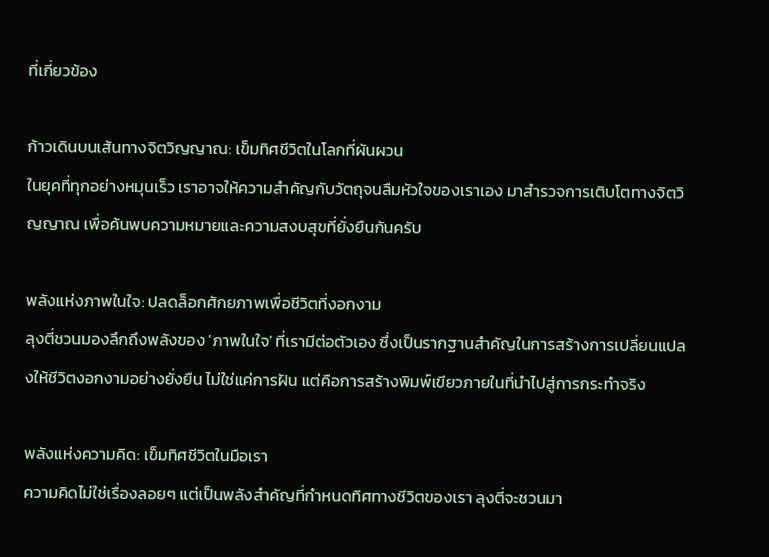ที่เกี่ยวข้อง

ก้าวเดินบนเส้นทางจิตวิญญาณ: เข็มทิศชีวิตในโลกที่ผันผวน
ในยุคที่ทุกอย่างหมุนเร็ว เราอาจให้ความสำคัญกับวัตถุจนลืมหัวใจของเราเอง มาสำรวจการเติบโตทางจิตวิญญาณ เพื่อค้นพบความหมายและความสงบสุขที่ยั่งยืนกันครับ

พลังแห่งภาพในใจ: ปลดล็อกศักยภาพเพื่อชีวิตที่งอกงาม
ลุงตี่ชวนมองลึกถึงพลังของ 'ภาพในใจ' ที่เรามีต่อตัวเอง ซึ่งเป็นรากฐานสำคัญในการสร้างการเปลี่ยนแปลงให้ชีวิตงอกงามอย่างยั่งยืน ไม่ใช่แค่การฝัน แต่คือการสร้างพิมพ์เขียวภายในที่นำไปสู่การกระทำจริง

พลังแห่งความคิด: เข็มทิศชีวิตในมือเรา
ความคิดไม่ใช่เรื่องลอยๆ แต่เป็นพลังสำคัญที่กำหนดทิศทางชีวิตของเรา ลุงตี่จะชวนมา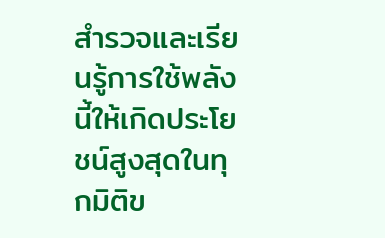สำรวจและเรียนรู้การใช้พลังนี้ให้เกิดประโยชน์สูงสุดในทุกมิติข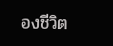องชีวิต